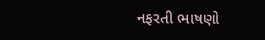નફરતી ભાષણો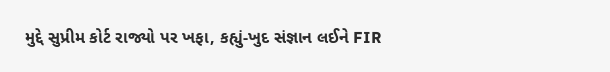મુદ્દે સુપ્રીમ કોર્ટ રાજ્યો પર ખફા, કહ્યું-ખુદ સંજ્ઞાન લઈને FIR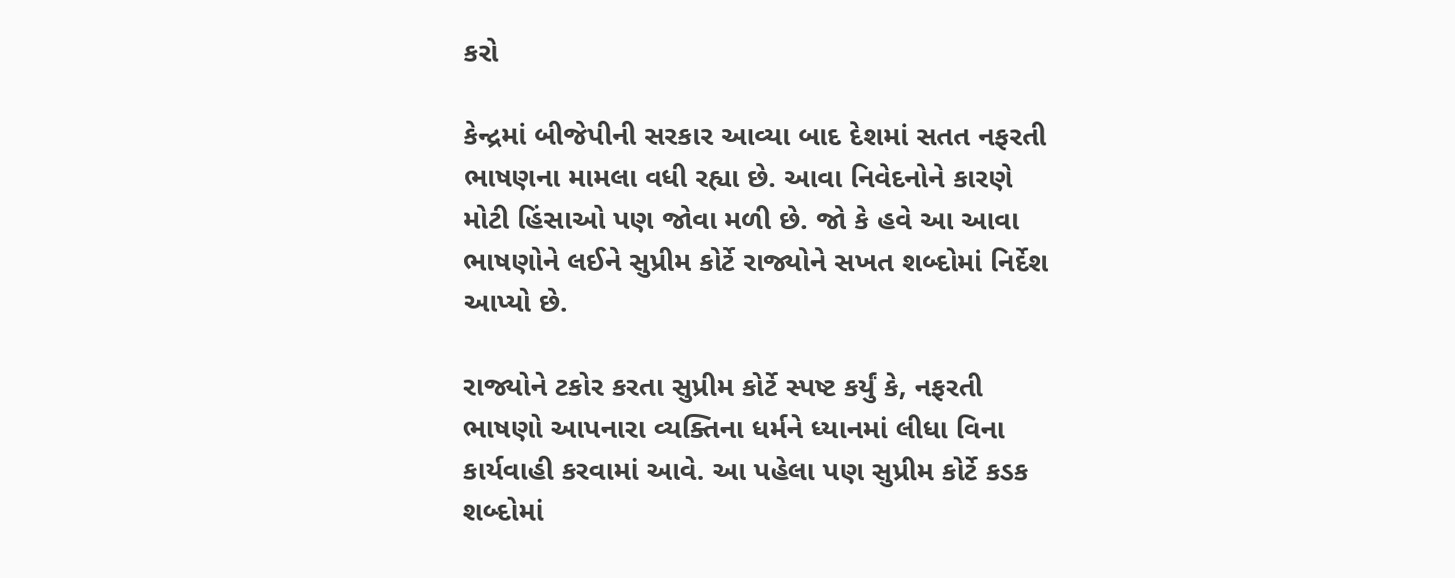કરો

કેન્દ્રમાં બીજેપીની સરકાર આવ્યા બાદ દેશમાં સતત નફરતી ભાષણના મામલા વધી રહ્યા છે. આવા નિવેદનોને કારણે મોટી હિંસાઓ પણ જોવા મળી છે. જો કે હવે આ આવા ભાષણોને લઈને સુપ્રીમ કોર્ટે રાજ્યોને સખત શબ્દોમાં નિર્દેશ આપ્યો છે.

રાજ્યોને ટકોર કરતા સુપ્રીમ કોર્ટે સ્પષ્ટ કર્યું કે, નફરતી ભાષણો આપનારા વ્યક્તિના ધર્મને ધ્યાનમાં લીધા વિના કાર્યવાહી કરવામાં આવે. આ પહેલા પણ સુપ્રીમ કોર્ટે કડક શબ્દોમાં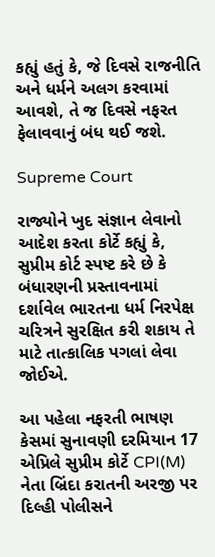કહ્યું હતું કે, જે દિવસે રાજનીતિ અને ધર્મને અલગ કરવામાં આવશે, તે જ દિવસે નફરત ફેલાવવાનું બંધ થઈ જશે.

Supreme Court

રાજ્યોને ખુદ સંજ્ઞાન લેવાનો આદેશ કરતા કોર્ટે કહ્યું કે, સુપ્રીમ કોર્ટ સ્પષ્ટ કરે છે કે બંધારણની પ્રસ્તાવનામાં દર્શાવેલ ભારતના ધર્મ નિરપેક્ષ ચરિત્રને સુરક્ષિત કરી શકાય તે માટે તાત્કાલિક પગલાં લેવા જોઈએ.

આ પહેલા નફરતી ભાષણ કેસમાં સુનાવણી દરમિયાન 17 એપ્રિલે સુપ્રીમ કોર્ટે CPI(M) નેતા બ્રિંદા કરાતની અરજી પર દિલ્હી પોલીસને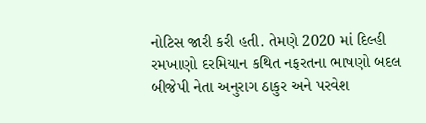નોટિસ જારી કરી હતી. તેમણે 2020 માં દિલ્હી રમખાણો દરમિયાન કથિત નફરતના ભાષણો બદલ બીજેપી નેતા અનુરાગ ઠાકુર અને પરવેશ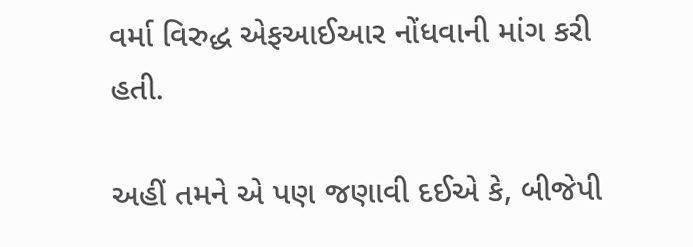વર્મા વિરુદ્ધ એફઆઈઆર નોંધવાની માંગ કરી હતી.

અહીં તમને એ પણ જણાવી દઈએ કે, બીજેપી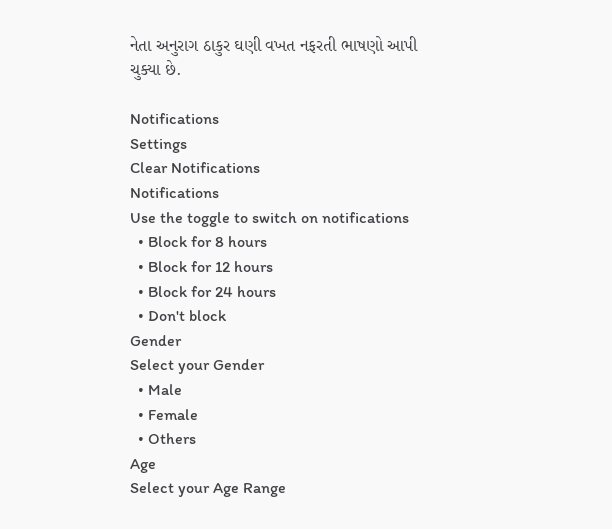નેતા અનુરાગ ઠાકુર ઘણી વખત નફરતી ભાષણો આપી ચુક્યા છે.

Notifications
Settings
Clear Notifications
Notifications
Use the toggle to switch on notifications
  • Block for 8 hours
  • Block for 12 hours
  • Block for 24 hours
  • Don't block
Gender
Select your Gender
  • Male
  • Female
  • Others
Age
Select your Age Range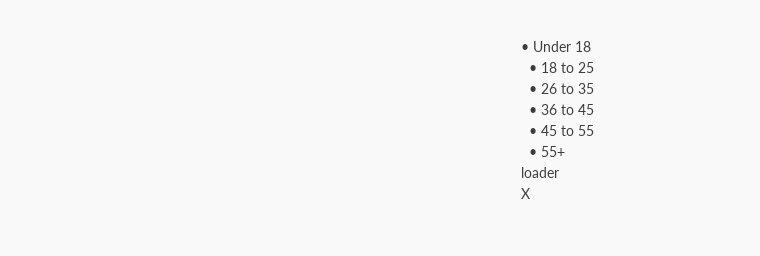• Under 18
  • 18 to 25
  • 26 to 35
  • 36 to 45
  • 45 to 55
  • 55+
loader
X